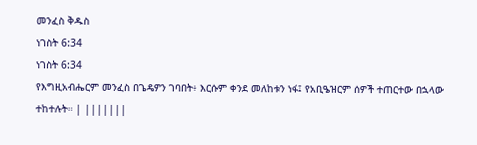መንፈስ ቅዱስ
ነገስት 6:34
ነገስት 6:34
የእግዚአብሔርም መንፈስ በጌዴዎን ገባበት፥ እርሱም ቀንደ መለከቱን ነፋ፤ የአቢዔዝርም ሰዎች ተጠርተው በኋላው ተከተሉት። | |||||||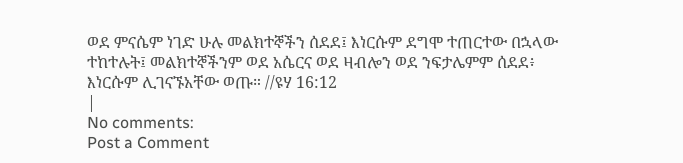ወደ ምናሴም ነገድ ሁሉ መልክተኞችን ሰደደ፤ እነርሱም ደግሞ ተጠርተው በኋላው ተከተሉት፤ መልክተኞችንም ወደ አሴርና ወደ ዛብሎን ወደ ንፍታሌምም ሰደደ፥ እነርሱም ሊገናኙአቸው ወጡ። //ዩሃ 16:12
|
No comments:
Post a Comment